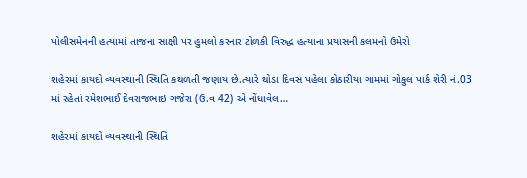પોલીસમેનની હત્યામાં તાજના સાક્ષી પર હુમલો કરનાર ટોળકી વિરુદ્ધ હત્યાના પ્રયાસની કલમનો ઉમેરો

શહેરમાં કાયદો વ્યવસ્થાની સ્થિતિ કથળતી જણાય છે.ત્યારે થોડા દિવસ પહેલા કોઠારીયા ગામમાં ગોકુલ પાર્ક શેરી નં.03 માં રહેતાં રમેશભાઈ દેવરાજભાઇ ગજેરા (ઉ.વ 42) એ નોંધાવેલ…

શહેરમાં કાયદો વ્યવસ્થાની સ્થિતિ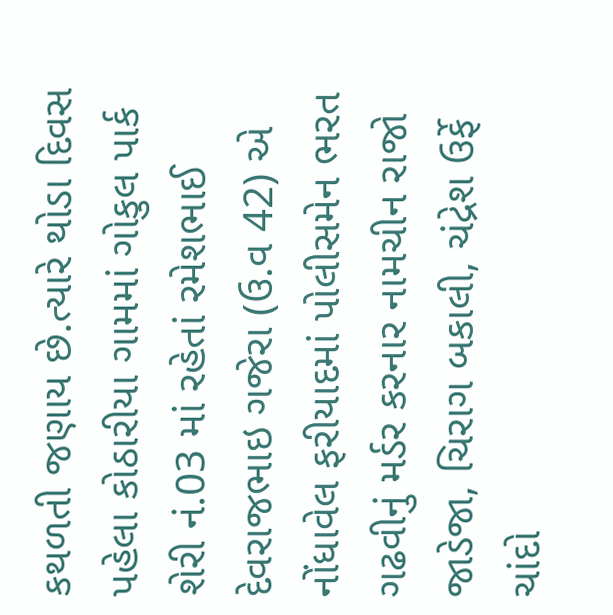કથળતી જણાય છે.ત્યારે થોડા દિવસ પહેલા કોઠારીયા ગામમાં ગોકુલ પાર્ક શેરી નં.03 માં રહેતાં રમેશભાઈ દેવરાજભાઇ ગજેરા (ઉ.વ 42) એ નોંધાવેલ ફરીયાદમાં પોલીસમેન ભરત ગઢવીનું મર્ડર કરનાર નામચીન રાજો જાડેજા, ચિરાગ બકાલી, ચંદ્રેશ ઉર્ફે ચાંદો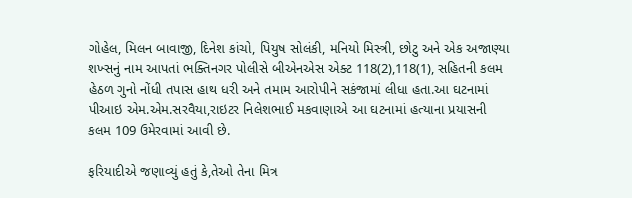ગોહેલ, મિલન બાવાજી, દિનેશ કાંચો, પિયુષ સોલંકી, મનિયો મિસ્ત્રી, છોટુ અને એક અજાણ્યા શખ્સનું નામ આપતાં ભક્તિનગર પોલીસે બીએનએસ એક્ટ 118(2),118(1), સહિતની કલમ હેઠળ ગુનો નોંધી તપાસ હાથ ધરી અને તમામ આરોપીને સકંજામાં લીધા હતા.આ ઘટનામાં પીઆઇ એમ.એમ.સરવૈયા,રાઇટર નિલેશભાઈ મકવાણાએ આ ઘટનામાં હત્યાના પ્રયાસની કલમ 109 ઉમેરવામાં આવી છે.

ફરિયાદીએ જણાવ્યું હતું કે,તેઓ તેના મિત્ર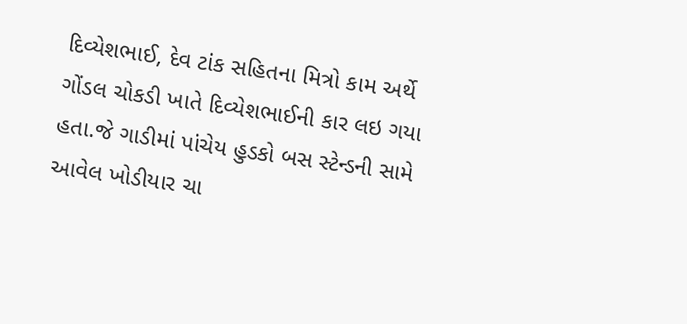દિવ્યેશભાઈ, દેવ ટાંક સહિતના મિત્રો કામ અર્થે ગોંડલ ચોકડી ખાતે દિવ્યેશભાઈની કાર લઇ ગયા હતા.જે ગાડીમાં પાંચેય હુડકો બસ સ્ટેન્ડની સામે આવેલ ખોડીયાર ચા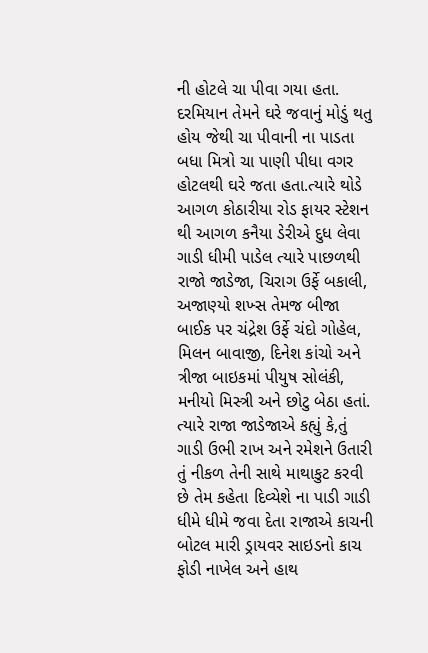ની હોટલે ચા પીવા ગયા હતા. દરમિયાન તેમને ઘરે જવાનું મોડું થતુ હોય જેથી ચા પીવાની ના પાડતા બધા મિત્રો ચા પાણી પીધા વગર હોટલથી ઘરે જતા હતા.ત્યારે થોડે આગળ કોઠારીયા રોડ ફાયર સ્ટેશન થી આગળ કનૈયા ડેરીએ દુધ લેવા ગાડી ધીમી પાડેલ ત્યારે પાછળથી રાજો જાડેજા, ચિરાગ ઉર્ફે બકાલી, અજાણ્યો શખ્સ તેમજ બીજા બાઈક પર ચંદ્રેશ ઉર્ફે ચંદો ગોહેલ, મિલન બાવાજી, દિનેશ કાંચો અને ત્રીજા બાઇકમાં પીયુષ સોલંકી, મનીયો મિસ્ત્રી અને છોટુ બેઠા હતાં.
ત્યારે રાજા જાડેજાએ કહ્યું કે,તું ગાડી ઉભી રાખ અને રમેશને ઉતારી તું નીકળ તેની સાથે માથાકુટ કરવી છે તેમ કહેતા દિવ્યેશે ના પાડી ગાડી ધીમે ધીમે જવા દેતા રાજાએ કાચની બોટલ મારી ડ્રાયવર સાઇડનો કાચ ફોડી નાખેલ અને હાથ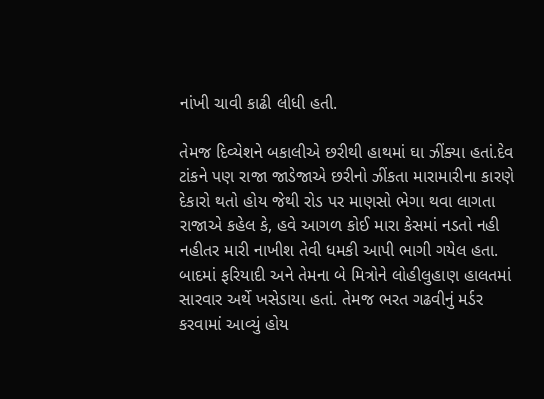નાંખી ચાવી કાઢી લીધી હતી.

તેમજ દિવ્યેશને બકાલીએ છરીથી હાથમાં ઘા ઝીંક્યા હતાં.દેવ ટાંકને પણ રાજા જાડેજાએ છરીનો ઝીંકતા મારામારીના કારણે દેકારો થતો હોય જેથી રોડ પર માણસો ભેગા થવા લાગતા રાજાએ કહેલ કે, હવે આગળ કોઈ મારા કેસમાં નડતો નહી નહીતર મારી નાખીશ તેવી ધમકી આપી ભાગી ગયેલ હતા. બાદમાં ફરિયાદી અને તેમના બે મિત્રોને લોહીલુહાણ હાલતમાં સારવાર અર્થે ખસેડાયા હતાં. તેમજ ભરત ગઢવીનું મર્ડર કરવામાં આવ્યું હોય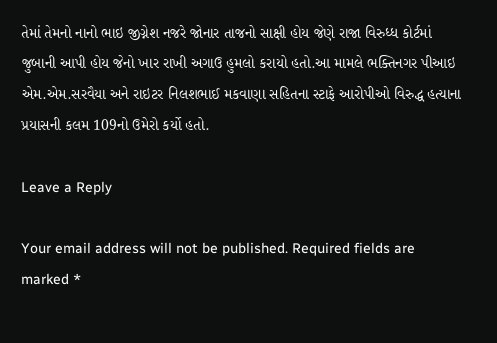તેમાં તેમનો નાનો ભાઇ જીગ્નેશ નજરે જોનાર તાજનો સાક્ષી હોય જેણે રાજા વિરુધ્ધ કોર્ટમાં જુબાની આપી હોય જેનો ખાર રાખી અગાઉ હુમલો કરાયો હતો.આ મામલે ભક્તિનગર પીઆઇ એમ.એમ.સરવૈયા અને રાઇટર નિલશભાઈ મકવાણા સહિતના સ્ટાફે આરોપીઓ વિરુદ્ધ હત્યાના પ્રયાસની કલમ 109નો ઉમેરો કર્યો હતો.

Leave a Reply

Your email address will not be published. Required fields are marked *